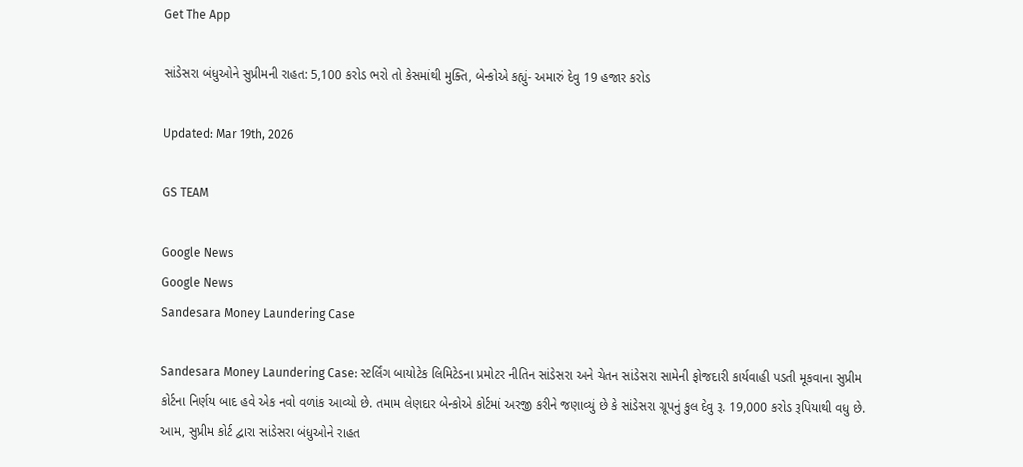Get The App

સાંડેસરા બંધુઓને સુપ્રીમની રાહત: 5,100 કરોડ ભરો તો કેસમાંથી મુક્તિ, બેન્કોએ કહ્યું- અમારું દેવુ 19 હજાર કરોડ

Updated: Mar 19th, 2026

GS TEAM

Google News
Google News
Sandesara Money Laundering Case

Sandesara Money Laundering Case: સ્ટર્લિંગ બાયોટેક લિમિટેડના પ્રમોટર નીતિન સાંડેસરા અને ચેતન સાંડેસરા સામેની ફોજદારી કાર્યવાહી પડતી મૂકવાના સુપ્રીમ કોર્ટના નિર્ણય બાદ હવે એક નવો વળાંક આવ્યો છે. તમામ લેણદાર બેન્કોએ કોર્ટમાં અરજી કરીને જણાવ્યું છે કે સાંડેસરા ગ્રૂપનું કુલ દેવુ રૂ. 19,000 કરોડ રૂપિયાથી વધુ છે. આમ, સુપ્રીમ કોર્ટ દ્વારા સાંડેસરા બંધુઓને રાહત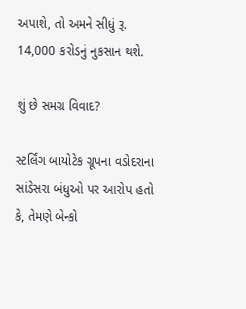અપાશે, તો અમને સીધું રૂ. 14,000 કરોડનું નુકસાન થશે.

શું છે સમગ્ર વિવાદ?

સ્ટર્લિંગ બાયોટેક ગ્રૂપના વડોદરાના સાંડેસરા બંધુઓ પર આરોપ હતો કે, તેમણે બેન્કો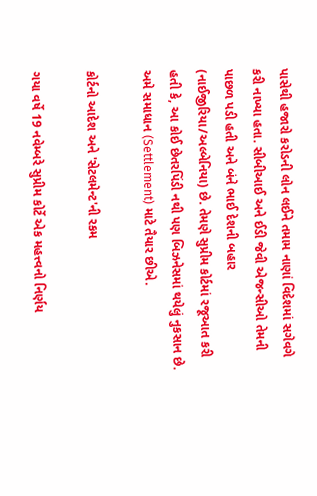પાસેથી હજારો કરોડની લોન લઈને તમામ નાણાં વિદેશમાં સગેવગે કરી નાખ્યા હતા. સીબીઆઈ અને ઈડી જેવી એજન્સીઓ તેમની પાછળ પડી હતી અને બંને ભાઈ દેશની બહાર (નાઈજીરિયા/અલ્બેનિયા) છે. તેમણે સુપ્રીમ કોર્ટમાં રજૂઆત કરી હતી કે, આ કોઈ છેતરપિંડી નથી પણ બિઝનેસમાં થયેલું નુકસાન છે. અમે સમાધાન (Settlement) માટે તૈયાર છીએ.

કોર્ટનો આદેશ અને 'સેટલમેન્ટ'ની રકમ

ગયા વર્ષે 19 નવેમ્બરે સુપ્રીમ કોર્ટે એક મહત્ત્વનો નિર્ણય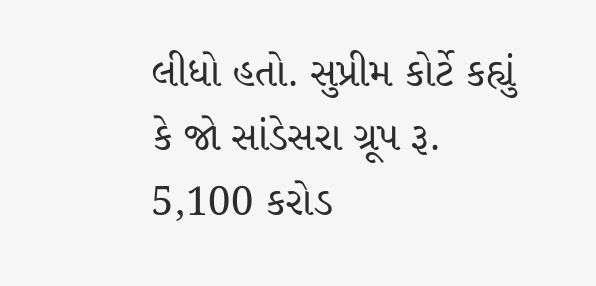લીધો હતો. સુપ્રીમ કોર્ટે કહ્યું કે જો સાંડેસરા ગ્રૂપ રૂ. 5,100 કરોડ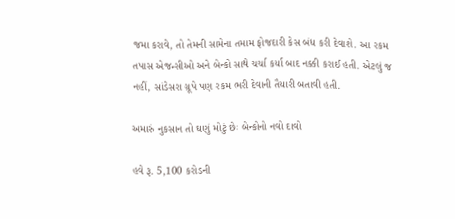જમા કરાવે, તો તેમની સામેના તમામ ફોજદારી કેસ બંધ કરી દેવાશે. આ રકમ તપાસ એજન્સીઓ અને બેન્કો સાથે ચર્ચા કર્યા બાદ નક્કી કરાઈ હતી. એટલું જ નહીં, સાંડેસરા ગ્રૂપે પણ રકમ ભરી દેવાની તૈયારી બતાવી હતી.

અમારું નુકસાન તો ઘણું મોટું છેઃ બેન્કોનો નવો દાવો

હવે રૂ. 5,100 કરોડની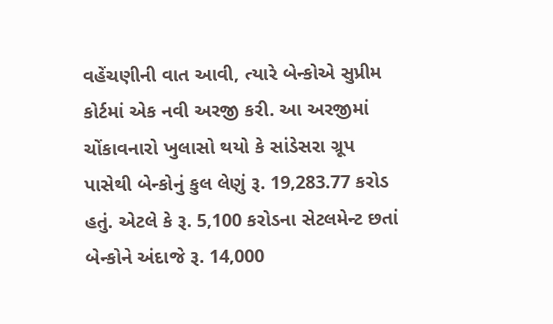વહેંચણીની વાત આવી, ત્યારે બેન્કોએ સુપ્રીમ કોર્ટમાં એક નવી અરજી કરી. આ અરજીમાં ચોંકાવનારો ખુલાસો થયો કે સાંડેસરા ગ્રૂપ પાસેથી બેન્કોનું કુલ લેણું રૂ. 19,283.77 કરોડ હતું. એટલે કે રૂ. 5,100 કરોડના સેટલમેન્ટ છતાં બેન્કોને અંદાજે રૂ. 14,000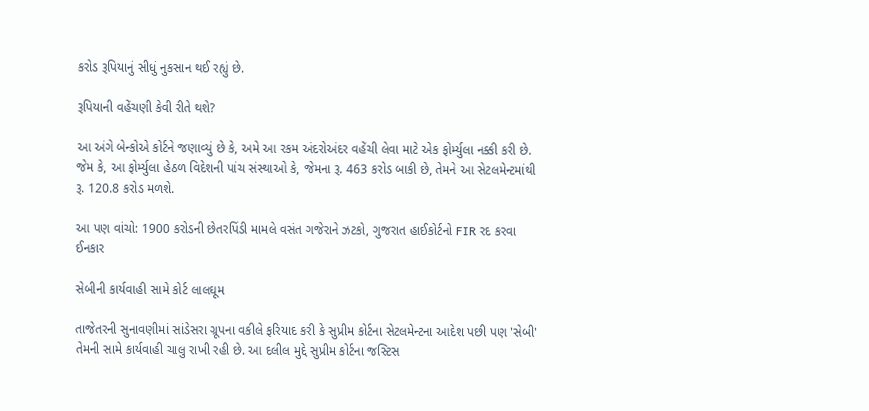કરોડ રૂપિયાનું સીધું નુકસાન થઈ રહ્યું છે.

રૂપિયાની વહેંચણી કેવી રીતે થશે?

આ અંગે બેન્કોએ કોર્ટને જણાવ્યું છે કે, અમે આ રકમ અંદરોઅંદર વહેંચી લેવા માટે એક ફોર્મ્યુલા નક્કી કરી છે. જેમ કે, આ ફોર્મ્યુલા હેઠળ વિદેશની પાંચ સંસ્થાઓ કે, જેમના રૂ. 463 કરોડ બાકી છે, તેમને આ સેટલમેન્ટમાંથી રૂ. 120.8 કરોડ મળશે.

આ પણ વાંચો: 1900 કરોડની છેતરપિંડી મામલે વસંત ગજેરાને ઝટકો, ગુજરાત હાઈકોર્ટનો FIR રદ કરવા ઈનકાર

સેબીની કાર્યવાહી સામે કોર્ટ લાલઘૂમ

તાજેતરની સુનાવણીમાં સાંડેસરા ગ્રૂપના વકીલે ફરિયાદ કરી કે સુપ્રીમ કોર્ટના સેટલમેન્ટના આદેશ પછી પણ 'સેબી' તેમની સામે કાર્યવાહી ચાલુ રાખી રહી છે. આ દલીલ મુદ્દે સુપ્રીમ કોર્ટના જસ્ટિસ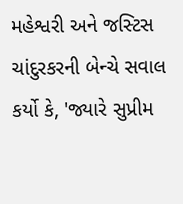મહેશ્વરી અને જસ્ટિસ ચાંદુરકરની બેન્ચે સવાલ કર્યો કે, 'જ્યારે સુપ્રીમ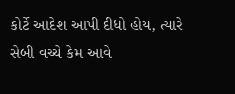કોર્ટે આદેશ આપી દીધો હોય, ત્યારે સેબી વચ્ચે કેમ આવે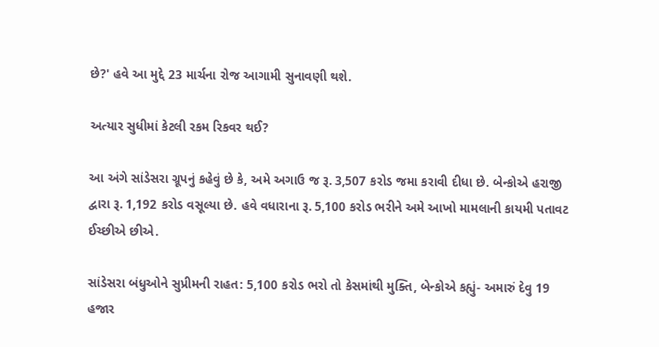છે?' હવે આ મુદ્દે 23 માર્ચના રોજ આગામી સુનાવણી થશે.

અત્યાર સુધીમાં કેટલી રકમ રિકવર થઈ?

આ અંગે સાંડેસરા ગ્રૂપનું કહેવું છે કે, અમે અગાઉ જ રૂ. 3,507 કરોડ જમા કરાવી દીધા છે. બેન્કોએ હરાજી દ્વારા રૂ. 1,192 કરોડ વસૂલ્યા છે. હવે વધારાના રૂ. 5,100 કરોડ ભરીને અમે આખો મામલાની કાયમી પતાવટ ઈચ્છીએ છીએ.

સાંડેસરા બંધુઓને સુપ્રીમની રાહત: 5,100 કરોડ ભરો તો કેસમાંથી મુક્તિ, બેન્કોએ કહ્યું- અમારું દેવુ 19 હજાર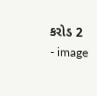કરોડ 2 - image